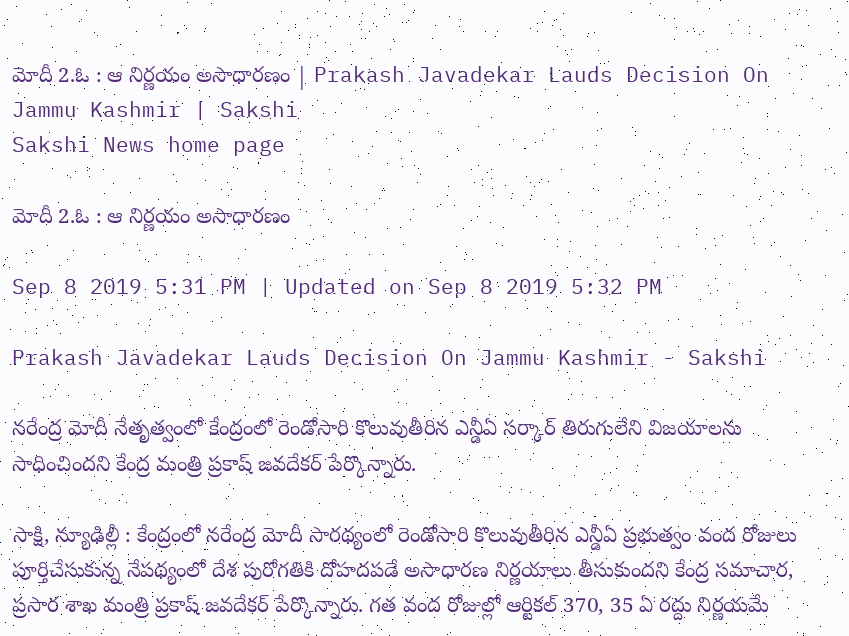మోదీ 2.ఓ : ఆ నిర్ణయం అసాధారణం | Prakash Javadekar Lauds Decision On Jammu Kashmir | Sakshi
Sakshi News home page

మోదీ 2.ఓ : ఆ నిర్ణయం అసాధారణం

Sep 8 2019 5:31 PM | Updated on Sep 8 2019 5:32 PM

Prakash Javadekar Lauds Decision On Jammu Kashmir - Sakshi

నరేంద్ర మోదీ నేతృత్వంలో కేంద్రంలో రెండోసారి కొలువుతీరిన ఎన్డీఏ సర్కార్‌ తిరుగులేని విజయాలను సాధించిందని కేంద్ర మంత్రి ప్రకాష్‌ జవదేకర్‌ పేర్కొన్నారు.

సాక్షి, న్యూఢిల్లీ : కేంద్రంలో నరేంద్ర మోదీ సారథ్యంలో రెండోసారి కొలువుతీరిన ఎన్డీఏ ప్రభుత్వం వంద రోజులు పూర్తిచేసుకున్న నేపథ్యంలో దేశ పురోగతికి దోహదపడే అసాధారణ నిర్ణయాలు తీసుకుందని కేంద్ర సమాచార, ప్రసార శాఖ మంత్రి ప్రకాష్‌ జవదేకర్‌ పేర్కొన్నారు. గత వంద రోజుల్లో ఆర్టికల్‌ 370, 35 ఏ రద్దు నిర్ణయమే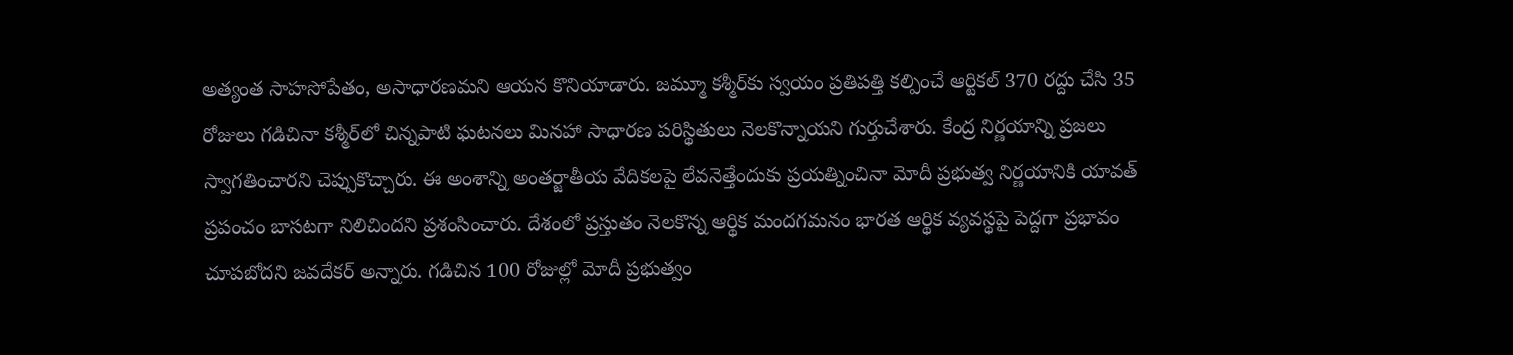అత్యంత సాహసోపేతం, అసాధారణమని ఆయన కొనియాడారు. జమ్మూ కశ్మీర్‌కు స్వయం ప్రతిపత్తి కల్పించే ఆర్టికల్‌ 370 రద్దు చేసి 35 రోజులు గడిచినా కశ్మీర్‌లో చిన్నపాటి ఘటనలు మినహా సాధారణ పరిస్థితులు నెలకొన్నాయని గుర్తుచేశారు. కేంద్ర నిర్ణయాన్ని ప్రజలు స్వాగతించారని చెప్పుకొచ్చారు. ఈ అంశాన్ని అంతర్జాతీయ వేదికలపై లేవనెత్తేందుకు ప్రయత్నించినా మోదీ ప్రభుత్వ నిర్ణయానికి యావత్‌ ప్రపంచం బాసటగా నిలిచిందని ప్రశంసించారు. దేశంలో ప్రస్తుతం నెలకొన్న ఆర్థిక మందగమనం భారత ఆర్థిక వ్యవస్థపై పెద్దగా ప్రభావం చూపబోదని జవదేకర్‌ అన్నారు. గడిచిన 100 రోజుల్లో మోదీ ప్రభుత్వం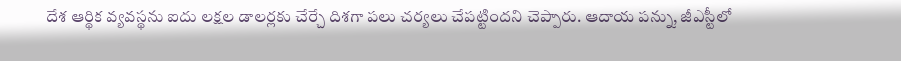దేశ ఆర్థిక వ్యవస్థను ఐదు లక్షల డాలర్లకు చేర్చే దిశగా పలు చర్యలు చేపట్టిందని చెప్పారు. ఆదాయ పన్ను, జీఎస్టీలో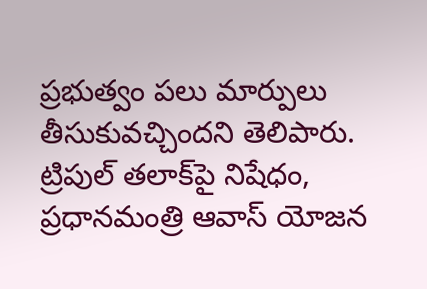ప్రభుత్వం పలు మార్పులు తీసుకువచ్చిందని తెలిపారు. ట్రిపుల్‌ తలాక్‌పై నిషేధం, ప్రధానమంత్రి ఆవాస్‌ యోజన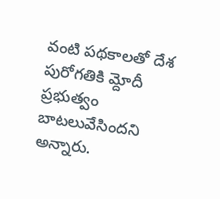వంటి పథకాలతో దేశ పురోగతికి మ్దోదీ ప్రభుత్వం బాటలువేసిందని అన్నారు.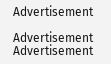Advertisement

Advertisement
Advertisement